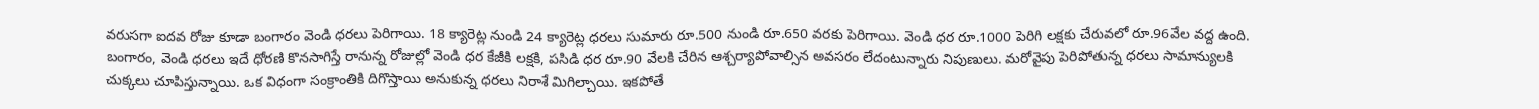వరుసగా ఐదవ రోజు కూడా బంగారం వెండి ధరలు పెరిగాయి. 18 క్యారెట్ల నుండి 24 క్యారెట్ల ధరలు సుమారు రూ.500 నుండి రూ.650 వరకు పెరిగాయి. వెండి ధర రూ.1000 పెరిగి లక్షకు చేరువలో రూ.96వేల వద్ద ఉంది. బంగారం, వెండి ధరలు ఇదే ధోరణి కొనసాగిస్తే రానున్న రోజుల్లో వెండి ధర కేజీకి లక్షకి, పసిడి ధర రూ.90 వేలకి చేరిన ఆశ్చర్యాపోవాల్సిన అవసరం లేదంటున్నారు నిపుణులు. మరోవైపు పెరిపోతున్న ధరలు సామాన్యులకి చుక్కలు చూపిస్తున్నాయి. ఒక విధంగా సంక్రాంతికి దిగొస్తాయి అనుకున్న ధరలు నిరాశే మిగిల్చాయి. ఇకపోతే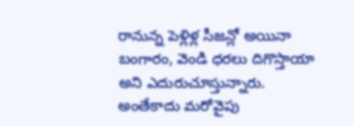రానున్న పెళ్లిళ్ల సీజన్లో అయినా బంగారం, వెండి ధరలు దిగొస్తాయా అని ఎదురుచూస్తున్నారు. అంతేకాదు మరోవైపు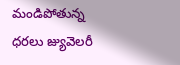మండిపోతున్న ధరలు జ్యువెలరీ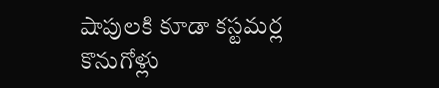షాపులకి కూడా కస్టమర్ల కొనుగోళ్లు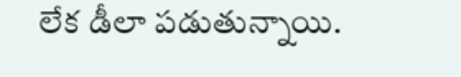లేక డీలా పడుతున్నాయి.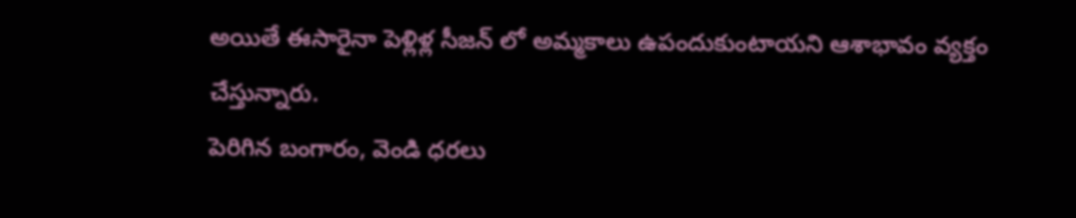అయితే ఈసారైనా పెళ్లిళ్ల సీజన్ లో అమ్మకాలు ఉపందుకుంటాయని ఆశాభావం వ్యక్తం చేస్తున్నారు.
పెరిగిన బంగారం, వెండి ధరలు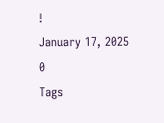!
January 17, 2025
0
Tags